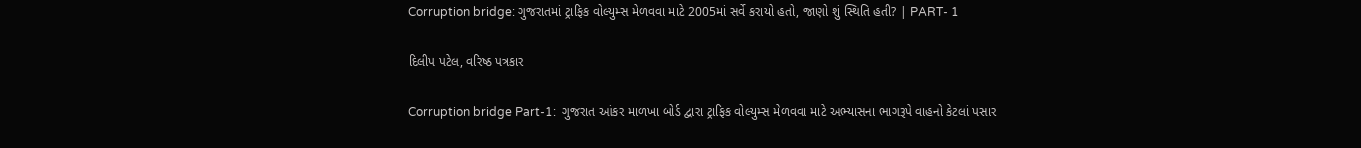Corruption bridge: ગુજરાતમાં ટ્રાફિક વોલ્યુમ્સ મેળવવા માટે 2005માં સર્વે કરાયો હતો, જાણો શું સ્થિતિ હતી? | PART- 1

દિલીપ પટેલ, વરિષ્ઠ પત્રકાર

Corruption bridge Part-1:  ગુજરાત આંકર માળખા બોર્ડ દ્વારા ટ્રાફિક વોલ્યુમ્સ મેળવવા માટે અભ્યાસના ભાગરૂપે વાહનો કેટલાં પસાર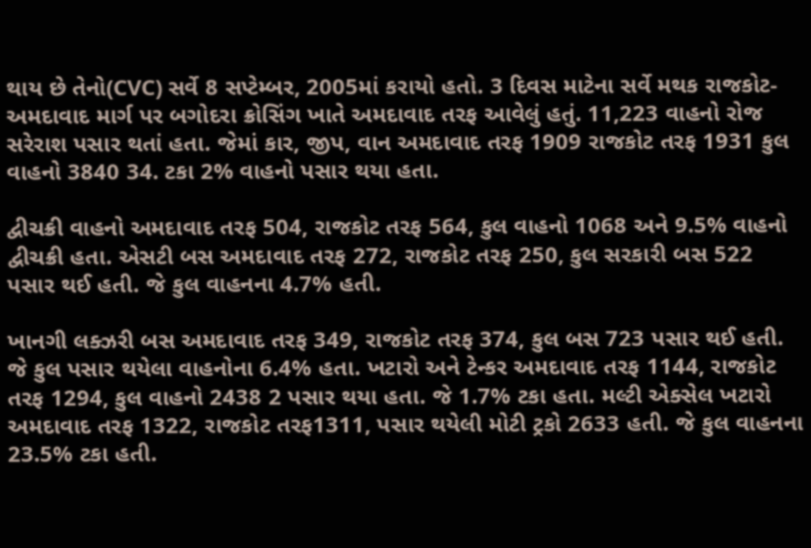થાય છે તેનો(CVC) સર્વે 8 સપ્ટેમ્બર, 2005માં કરાયો હતો. 3 દિવસ માટેના સર્વે મથક રાજકોટ-અમદાવાદ માર્ગ પર બગોદરા ક્રોસિંગ ખાતે અમદાવાદ તરફ આવેલું હતું. 11,223 વાહનો રોજ સરેરાશ પસાર થતાં હતા. જેમાં કાર, જીપ, વાન અમદાવાદ તરફ 1909 રાજકોટ તરફ 1931 કુલ વાહનો 3840 34. ટકા 2% વાહનો પસાર થયા હતા.

દ્વીચક્રી વાહનો અમદાવાદ તરફ 504, રાજકોટ તરફ 564, કુલ વાહનો 1068 અને 9.5% વાહનો દ્વીચક્રી હતા. એસટી બસ અમદાવાદ તરફ 272, રાજકોટ તરફ 250, કુલ સરકારી બસ 522 પસાર થઈ હતી. જે કુલ વાહનના 4.7% હતી.

ખાનગી લક્ઝરી બસ અમદાવાદ તરફ 349, રાજકોટ તરફ 374, કુલ બસ 723 પસાર થઈ હતી. જે કુલ પસાર થયેલા વાહનોના 6.4% હતા. ખટારો અને ટેન્કર અમદાવાદ તરફ 1144, રાજકોટ તરફ 1294, કુલ વાહનો 2438 2 પસાર થયા હતા. જે 1.7% ટકા હતા. મલ્ટી એક્સેલ ખટારો અમદાવાદ તરફ 1322, રાજકોટ તરફ1311, પસાર થયેલી મોટી ટ્રકો 2633 હતી. જે કુલ વાહનના 23.5% ટકા હતી.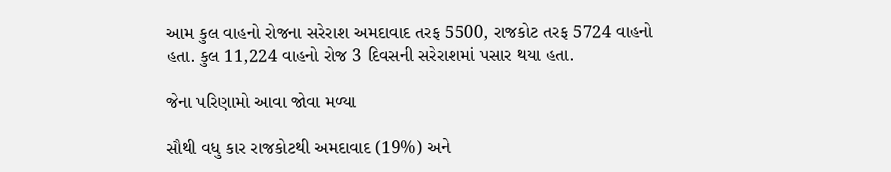આમ કુલ વાહનો રોજના સરેરાશ અમદાવાદ તરફ 5500, રાજકોટ તરફ 5724 વાહનો હતા. કુલ 11,224 વાહનો રોજ 3 દિવસની સરેરાશમાં પસાર થયા હતા.

જેના પરિણામો આવા જોવા મળ્યા

સૌથી વધુ કાર રાજકોટથી અમદાવાદ (19%) અને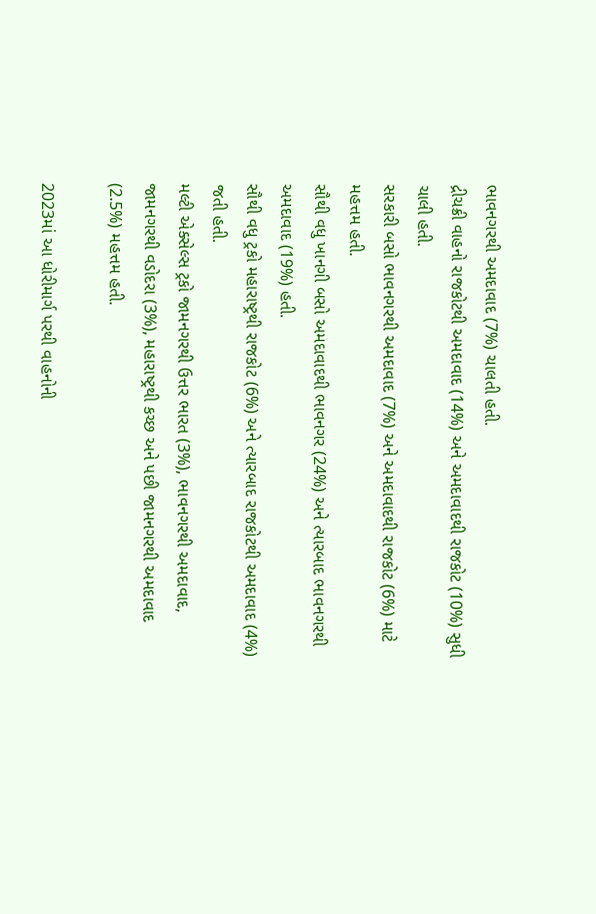ભાવનગરથી અમદાવાદ (7%) ચાલતી હતી.
દ્રીચક્રી વાહનો રાજકોટથી અમદાવાદ (14%) અને અમદાવાદથી રાજકોટ (10%) સુધી ચાલી હતી.
સરકારી બસો ભાવનગરથી અમદાવાદ (7%) અને અમદાવાદથી રાજકોટ (6%) માટે મહત્તમ હતી.
સૌથી વધુ ખાનગી બસો અમદાવાદથી ભાવનગર (24%) અને ત્યારબાદ ભાવનગરથી અમદાવાદ (19%) હતી.
સૌથી વધુ ટ્રકો મહારાષ્ટ્રથી રાજકોટ (6%) અને ત્યારબાદ રાજકોટથી અમદાવાદ (4%) જતી હતી.
મલ્ટી એક્સેલ્સ ટ્રકો જામનગરથી ઉત્તર ભારત (3%), ભાવનગરથી અમદાવાદ, જામનગરથી વડોદરા (3%), મહારાષ્ટ્રથી કચ્છ અને પછી જામનગરથી અમદાવાદ (2.5%) મહત્તમ હતી.

2023માં આ ધોરીમાર્ગ પરથી વાહનોની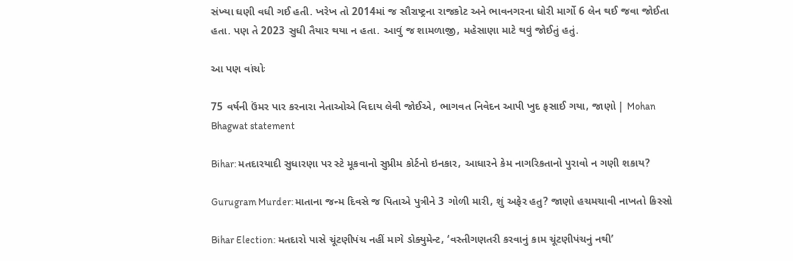સંખ્યા ઘણી વધી ગઈ હતી. ખરેખ તો 2014માં જ સૌરાષ્ટ્રના રાજકોટ અને ભાવનગરના ધોરી માર્ગો 6 લેન થઈ જવા જોઈતા હતા. પણ તે 2023 સુધી તૈયાર થયા ન હતા. આવું જ શામળાજી, મહેસાણા માટે થવું જોઈતું હતું.

આ પણ વાંચોઃ

75 વર્ષની ઉંમર પાર કરનારા નેતાઓએ વિદાય લેવી જોઈએ, ભાગવત નિવેદન આપી ખુદ ફસાઈ ગયા, જાણો | Mohan Bhagwat statement

Bihar: મતદારયાદી સુધારણા પર સ્ટે મૂકવાનો સુપ્રીમ કોર્ટનો ઇનકાર, આધારને કેમ નાગરિકતાનો પુરાવો ન ગણી શકાય?

Gurugram Murder: માતાના જન્મ દિવસે જ પિતાએ પુત્રીને 3 ગોળી મારી, શું અફેર હતુ? જાણો હચમચાવી નાખતો કિસ્સો

Bihar Election: મતદારો પાસે ચૂંટણીપંચ નહીં માગે ડોક્યુમેન્ટ, ‘વસ્તીગણતરી કરવાનું કામ ચૂંટણીપંચનું નથી’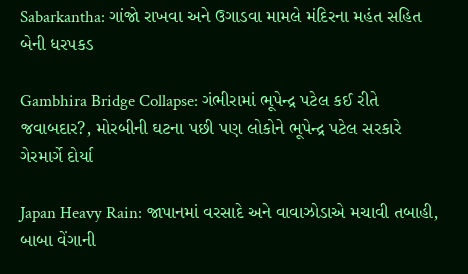Sabarkantha: ગાંજો રાખવા અને ઉગાડવા મામલે મંદિરના મહંત સહિત બેની ધરપકડ

Gambhira Bridge Collapse: ગંભીરામાં ભૂપેન્દ્ર પટેલ કઈ રીતે જવાબદાર?, મોરબીની ઘટના પછી પણ લોકોને ભૂપેન્દ્ર પટેલ સરકારે ગેરમાર્ગે દોર્યા

Japan Heavy Rain: જાપાનમાં વરસાદે અને વાવાઝોડાએ મચાવી તબાહી, બાબા વેંગાની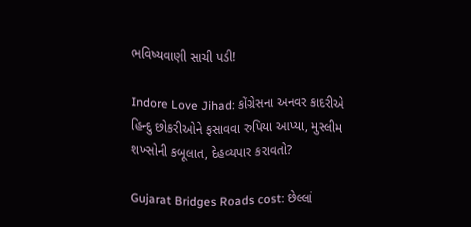ભવિષ્યવાણી સાચી પડી!

Indore Love Jihad: કોંગ્રેસના અનવર કાદરીએ હિન્દુ છોકરીઓને ફસાવવા રુપિયા આપ્યા, મુસ્લીમ શખ્સોની કબૂલાત, દેહવ્યપાર કરાવતો?

Gujarat Bridges Roads cost: છેલ્લાં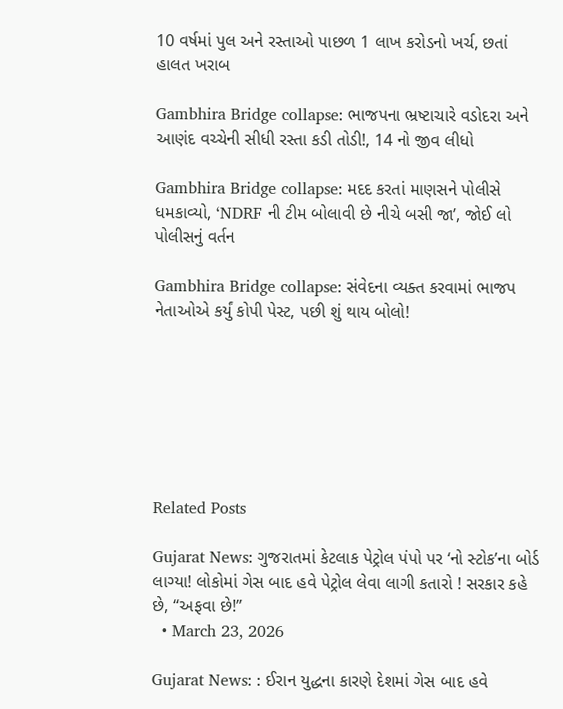10 વર્ષમાં પુલ અને રસ્તાઓ પાછળ 1 લાખ કરોડનો ખર્ચ, છતાં હાલત ખરાબ

Gambhira Bridge collapse: ભાજપના ભ્રષ્ટાચારે વડોદરા અને આણંદ વચ્ચેની સીધી રસ્તા કડી તોડી!, 14 નો જીવ લીધો

Gambhira Bridge collapse: મદદ કરતાં માણસને પોલીસે ધમકાવ્યો, ‘NDRF ની ટીમ બોલાવી છે નીચે બસી જા’, જોઈ લો પોલીસનું વર્તન

Gambhira Bridge collapse: સંવેદના વ્યક્ત કરવામાં ભાજપ નેતાઓએ કર્યું કોપી પેસ્ટ, પછી શું થાય બોલો!







Related Posts

Gujarat News: ગુજરાતમાં કેટલાક પેટ્રોલ પંપો પર ‘નો સ્ટોક’ના બોર્ડ લાગ્યા! લોકોમાં ગેસ બાદ હવે પેટ્રોલ લેવા લાગી કતારો ! સરકાર કહે છે, “અફવા છે!”
  • March 23, 2026

Gujarat News: : ઈરાન યુદ્ધના કારણે દેશમાં ગેસ બાદ હવે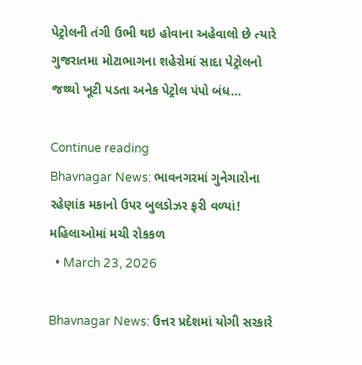પેટ્રોલની તંગી ઉભી થઇ હોવાના અહેવાલો છે ત્યારે ગુજરાતમા મોટાભાગના શહેરોમાં સાદા પેટ્રોલનો જથ્થો ખૂટી પડતા અનેક પેટ્રોલ પંપો બંધ…

Continue reading
Bhavnagar News: ભાવનગરમાં ગુનેગારોના રહેણાંક મકાનો ઉપર બુલડોઝર ફરી વળ્યાં! મહિલાઓમાં મચી રોકકળ
  • March 23, 2026

Bhavnagar News: ઉત્તર પ્રદેશમાં યોગી સરકારે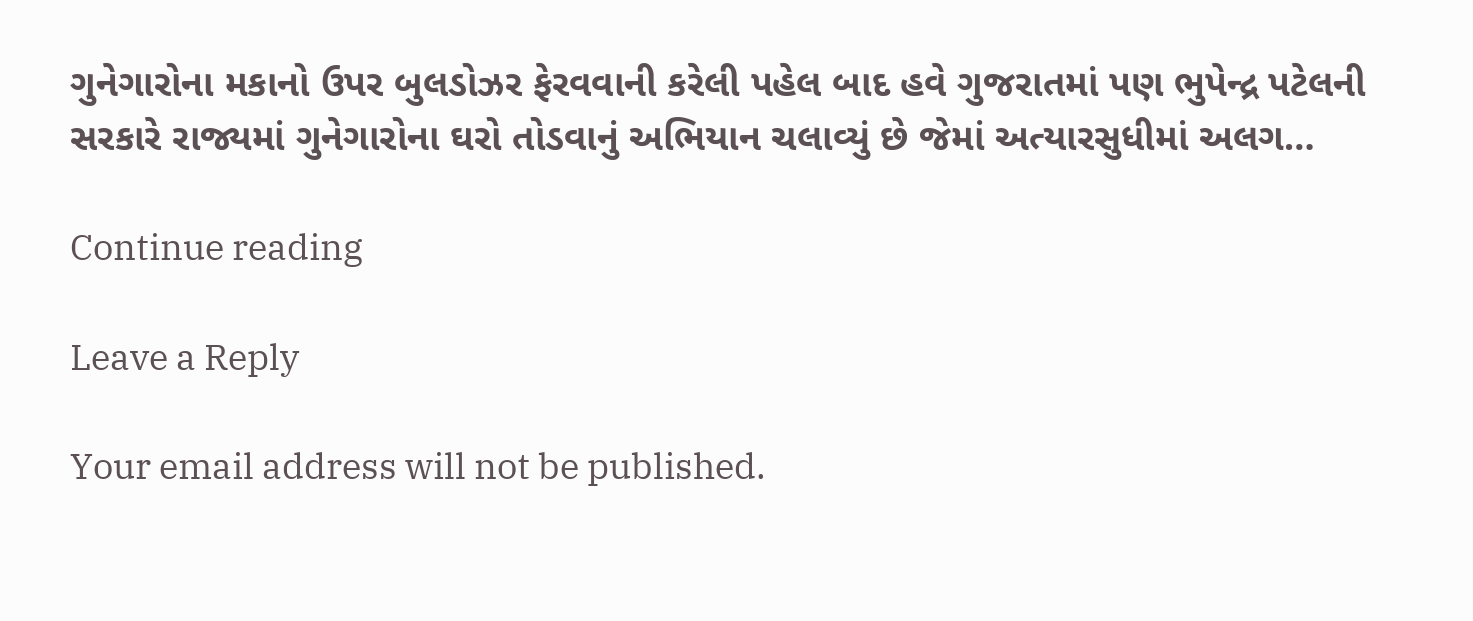ગુનેગારોના મકાનો ઉપર બુલડોઝર ફેરવવાની કરેલી પહેલ બાદ હવે ગુજરાતમાં પણ ભુપેન્દ્ર પટેલની સરકારે રાજ્યમાં ગુનેગારોના ઘરો તોડવાનું અભિયાન ચલાવ્યું છે જેમાં અત્યારસુધીમાં અલગ…

Continue reading

Leave a Reply

Your email address will not be published.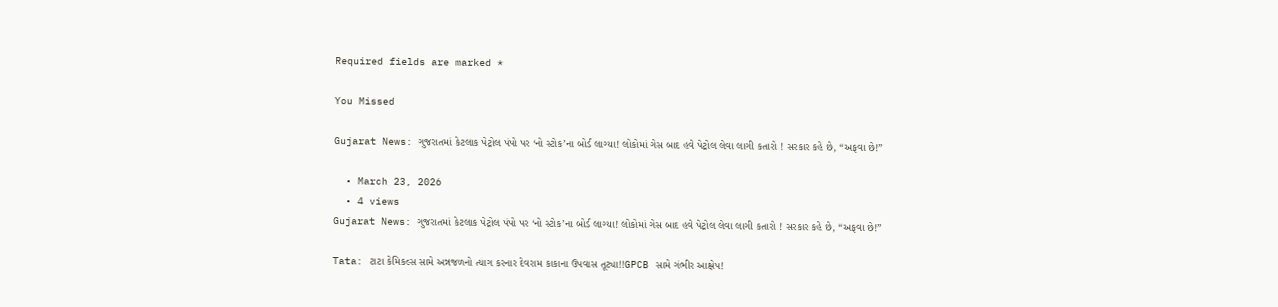Required fields are marked *

You Missed

Gujarat News: ગુજરાતમાં કેટલાક પેટ્રોલ પંપો પર ‘નો સ્ટોક’ના બોર્ડ લાગ્યા! લોકોમાં ગેસ બાદ હવે પેટ્રોલ લેવા લાગી કતારો ! સરકાર કહે છે, “અફવા છે!”

  • March 23, 2026
  • 4 views
Gujarat News: ગુજરાતમાં કેટલાક પેટ્રોલ પંપો પર ‘નો સ્ટોક’ના બોર્ડ લાગ્યા! લોકોમાં ગેસ બાદ હવે પેટ્રોલ લેવા લાગી કતારો ! સરકાર કહે છે, “અફવા છે!”

Tata: ટાટા કેમિકલ્સ સામે અન્નજળનો ત્યાગ કરનાર દેવરામ કાકાના ઉપવાસ તૂટ્યા!!GPCB સામે ગંભીર આક્ષેપ!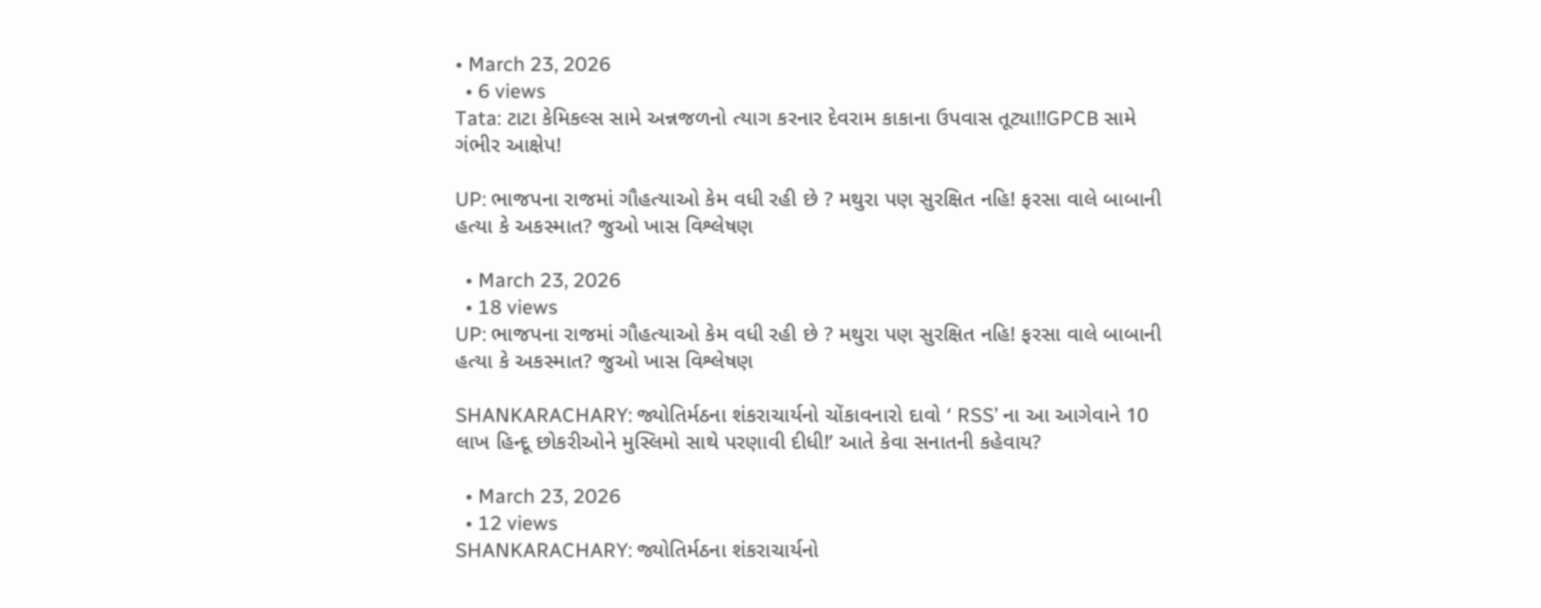• March 23, 2026
  • 6 views
Tata: ટાટા કેમિકલ્સ સામે અન્નજળનો ત્યાગ કરનાર દેવરામ કાકાના ઉપવાસ તૂટ્યા!!GPCB સામે ગંભીર આક્ષેપ!

UP: ભાજપના રાજમાં ગૌહત્યાઓ કેમ વધી રહી છે ? મથુરા પણ સુરક્ષિત નહિ! ફરસા વાલે બાબાની હત્યા કે અકસ્માત? જુઓ ખાસ વિશ્લેષણ

  • March 23, 2026
  • 18 views
UP: ભાજપના રાજમાં ગૌહત્યાઓ કેમ વધી રહી છે ? મથુરા પણ સુરક્ષિત નહિ! ફરસા વાલે બાબાની હત્યા કે અકસ્માત? જુઓ ખાસ વિશ્લેષણ

SHANKARACHARY: જ્યોતિર્મઠના શંકરાચાર્યનો ચોંકાવનારો દાવો ‘ RSS’ ના આ આગેવાને 10 લાખ હિન્દૂ છોકરીઓને મુસ્લિમો સાથે પરણાવી દીધી!’ આતે કેવા સનાતની કહેવાય?

  • March 23, 2026
  • 12 views
SHANKARACHARY: જ્યોતિર્મઠના શંકરાચાર્યનો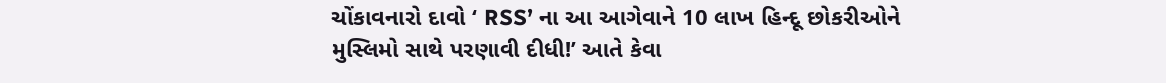ચોંકાવનારો દાવો ‘ RSS’ ના આ આગેવાને 10 લાખ હિન્દૂ છોકરીઓને મુસ્લિમો સાથે પરણાવી દીધી!’ આતે કેવા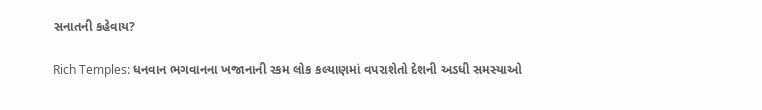સનાતની કહેવાય?

Rich Temples: ધનવાન ભગવાનના ખજાનાની રકમ લોક કલ્યાણમાં વપરાશેતો દેશની અડધી સમસ્યાઓ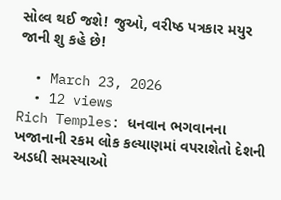સોલ્વ થઈ જશે! જુઓ, વરીષ્ઠ પત્રકાર મયુર જાની શુ કહે છે!

  • March 23, 2026
  • 12 views
Rich Temples: ધનવાન ભગવાનના ખજાનાની રકમ લોક કલ્યાણમાં વપરાશેતો દેશની અડધી સમસ્યાઓ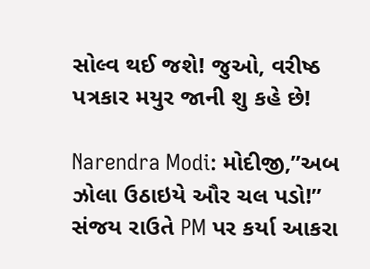સોલ્વ થઈ જશે! જુઓ, વરીષ્ઠ પત્રકાર મયુર જાની શુ કહે છે!

Narendra Modi: મોદીજી,”અબ ઝોલા ઉઠાઇયે ઔર ચલ પડો!” સંજય રાઉતે PM પર કર્યા આકરા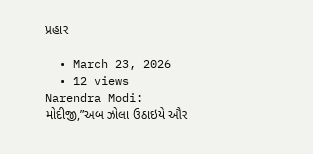પ્રહાર

  • March 23, 2026
  • 12 views
Narendra Modi: મોદીજી,”અબ ઝોલા ઉઠાઇયે ઔર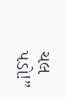ચલ પડો!”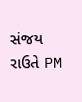સંજય રાઉતે PM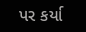પર કર્યા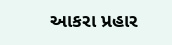આકરા પ્રહાર